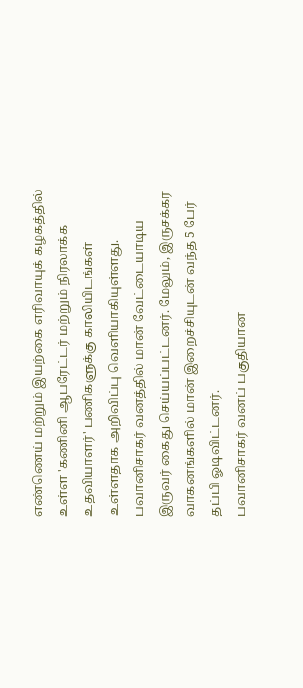எண்ணெய் மற்றும் இயற்கை எரிவாயுக் கழகத்தில் உள்ள 'கணினி ஆபரேட்டர் மற்றும் நிரலாக்க உதவியாளர்' பணிகளுக்கு காலியிடங்கள் உள்ளதாக அறிவிப்பு வெளியாகியுள்ளது.
பவானிசாகர் வனத்தில் மான் வேட்டையாடிய இருவர் கைது செய்யப்பட்டனர். மேலும், இருசக்கர வாகனங்களில் மான் இறைச்சியுடன் வந்த 5 பேர் தப்பி ஓடிவிட்டனர்.
பவானிசாகர் வனப் பகுதியான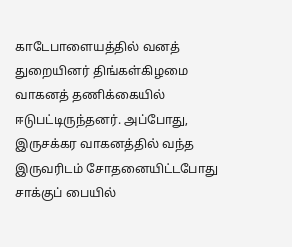காடேபாளையத்தில் வனத் துறையினர் திங்கள்கிழமை வாகனத் தணிக்கையில் ஈடுபட்டிருந்தனர். அப்போது, இருசக்கர வாகனத்தில் வந்த இருவரிடம் சோதனையிட்டபோது சாக்குப் பையில்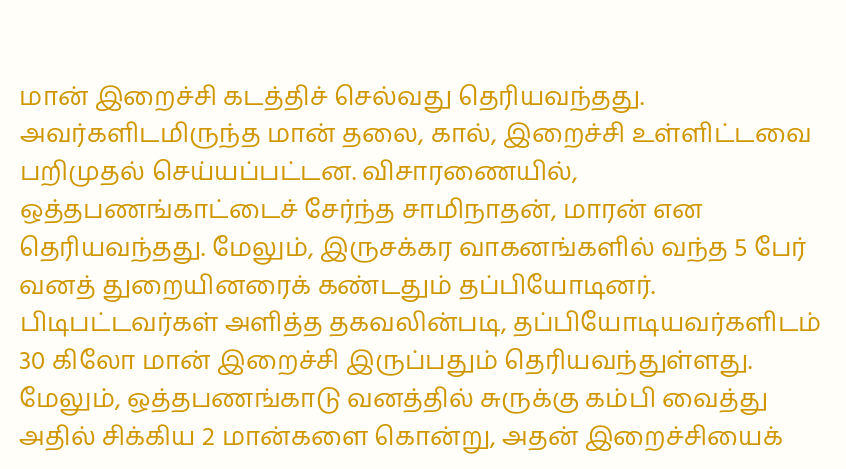மான் இறைச்சி கடத்திச் செல்வது தெரியவந்தது. அவர்களிடமிருந்த மான் தலை, கால், இறைச்சி உள்ளிட்டவை பறிமுதல் செய்யப்பட்டன. விசாரணையில், ஒத்தபணங்காட்டைச் சேர்ந்த சாமிநாதன், மாரன் என தெரியவந்தது. மேலும், இருசக்கர வாகனங்களில் வந்த 5 பேர் வனத் துறையினரைக் கண்டதும் தப்பியோடினர். பிடிபட்டவர்கள் அளித்த தகவலின்படி, தப்பியோடியவர்களிடம் 30 கிலோ மான் இறைச்சி இருப்பதும் தெரியவந்துள்ளது.
மேலும், ஒத்தபணங்காடு வனத்தில் சுருக்கு கம்பி வைத்து அதில் சிக்கிய 2 மான்களை கொன்று, அதன் இறைச்சியைக்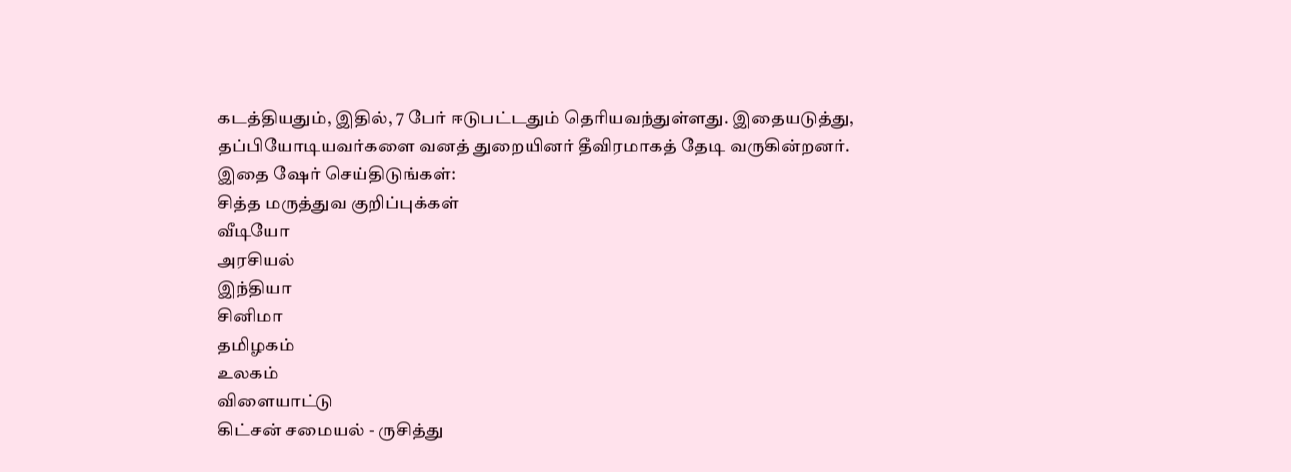கடத்தியதும், இதில், 7 பேர் ஈடுபட்டதும் தெரியவந்துள்ளது. இதையடுத்து, தப்பியோடியவர்களை வனத் துறையினர் தீவிரமாகத் தேடி வருகின்றனர்.
இதை ஷேர் செய்திடுங்கள்:
சித்த மருத்துவ குறிப்புக்கள்
வீடியோ
அரசியல்
இந்தியா
சினிமா
தமிழகம்
உலகம்
விளையாட்டு
கிட்சன் சமையல் - ருசித்து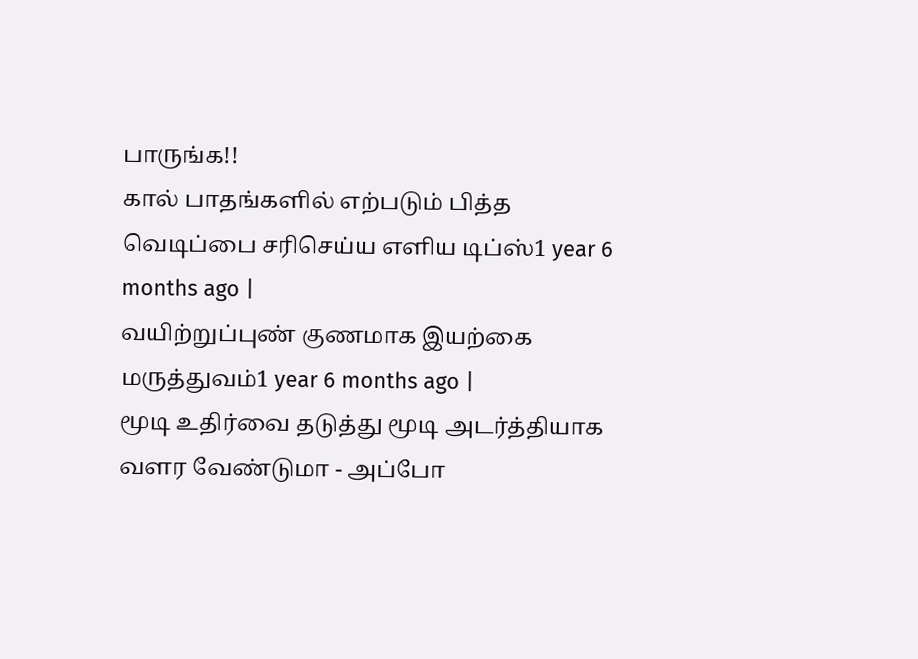பாருங்க!!
கால் பாதங்களில் எற்படும் பித்த வெடிப்பை சரிசெய்ய எளிய டிப்ஸ்1 year 6 months ago |
வயிற்றுப்புண் குணமாக இயற்கை மருத்துவம்1 year 6 months ago |
மூடி உதிர்வை தடுத்து மூடி அடர்த்தியாக வளர வேண்டுமா - அப்போ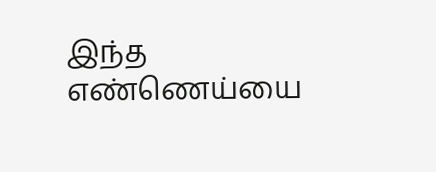இந்த எண்ணெய்யை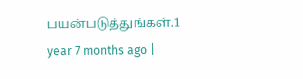பயன்படுத்துங்கள்.1 year 7 months ago |